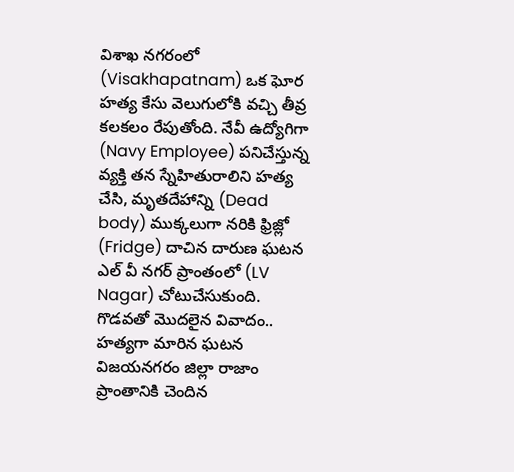విశాఖ నగరంలో (Visakhapatnam) ఒక ఘోర హత్య కేసు వెలుగులోకి వచ్చి తీవ్ర కలకలం రేపుతోంది. నేవీ ఉద్యోగిగా (Navy Employee) పనిచేస్తున్న వ్యక్తి తన స్నేహితురాలిని హత్య చేసి, మృతదేహాన్ని (Dead body) ముక్కలుగా నరికి ఫ్రిజ్లో (Fridge) దాచిన దారుణ ఘటన ఎల్ వీ నగర్ ప్రాంతంలో (LV Nagar) చోటుచేసుకుంది.
గొడవతో మొదలైన వివాదం.. హత్యగా మారిన ఘటన
విజయనగరం జిల్లా రాజాం ప్రాంతానికి చెందిన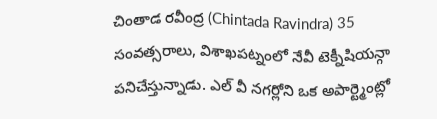చింతాడ రవీంద్ర (Chintada Ravindra) 35 సంవత్సరాలు, విశాఖపట్నంలో నేవీ టెక్నీషియన్గా పనిచేస్తున్నాడు. ఎల్ వీ నగర్లోని ఒక అపార్ట్మెంట్లో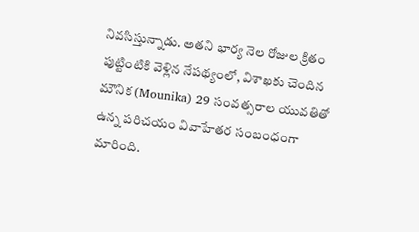నివసిస్తున్నాడు. అతని భార్య నెల రోజుల క్రితం పుట్టింటికి వెళ్లిన నేపథ్యంలో, విశాఖకు చెందిన మౌనిక (Mounika) 29 సంవత్సరాల యువతితో ఉన్న పరిచయం వివాహేతర సంబంధంగా మారింది.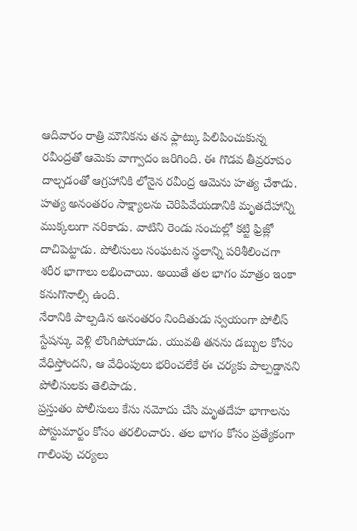ఆదివారం రాత్రి మౌనికను తన ఫ్లాట్కు పిలిపించుకున్న రవీంద్రతో ఆమెకు వాగ్వాదం జరిగింది. ఈ గొడవ తీవ్రరూపం దాల్చడంతో ఆగ్రహానికి లోనైన రవీంద్ర ఆమెను హత్య చేశాడు.
హత్య అనంతరం సాక్ష్యాలను చెరిపివేయడానికి మృతదేహాన్ని ముక్కలుగా నరికాడు. వాటిని రెండు సంచుల్లో కట్టి ఫ్రిజ్లో దాచిపెట్టాడు. పోలీసులు సంఘటన స్థలాన్ని పరిశీలించగా శరీర భాగాలు లభించాయి. అయితే తల భాగం మాత్రం ఇంకా కనుగొనాల్సి ఉంది.
నేరానికి పాల్పడిన అనంతరం నిందితుడు స్వయంగా పోలీస్ స్టేషన్కు వెళ్లి లొంగిపోయాడు. యువతి తనను డబ్బుల కోసం వేధిస్తోందని, ఆ వేధింపులు భరించలేకే ఈ చర్యకు పాల్పడ్డానని పోలీసులకు తెలిపాడు.
ప్రస్తుతం పోలీసులు కేసు నమోదు చేసి మృతదేహ భాగాలను పోస్టుమార్టం కోసం తరలించారు. తల భాగం కోసం ప్రత్యేకంగా గాలింపు చర్యలు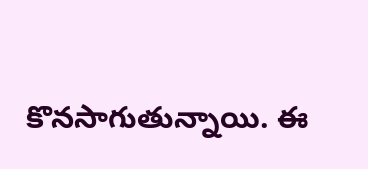కొనసాగుతున్నాయి. ఈ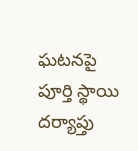ఘటనపై పూర్తి స్థాయి దర్యాప్తు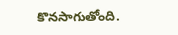కొనసాగుతోంది.